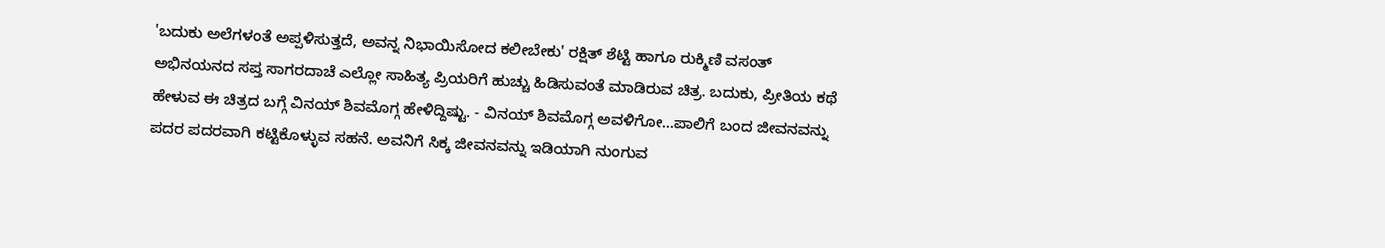'ಬದುಕು ಅಲೆಗಳಂತೆ ಅಪ್ಪಳಿಸುತ್ತದೆ, ಅವನ್ನ ನಿಭಾಯಿಸೋದ ಕಲೀಬೇಕು' ರಕ್ಷಿತ್ ಶೆಟ್ಟಿ ಹಾಗೂ ರುಕ್ಮಿಣಿ ವಸಂತ್ ಅಭಿನಯನದ ಸಪ್ತ ಸಾಗರದಾಚೆ ಎಲ್ಲೋ ಸಾಹಿತ್ಯ ಪ್ರಿಯರಿಗೆ ಹುಚ್ಚು ಹಿಡಿಸುವಂತೆ ಮಾಡಿರುವ ಚಿತ್ರ. ಬದುಕು, ಪ್ರೀತಿಯ ಕಥೆ ಹೇಳುವ ಈ ಚಿತ್ರದ ಬಗ್ಗೆ ವಿನಯ್ ಶಿವಮೊಗ್ಗ ಹೇಳಿದ್ದಿಷ್ಟು. - ವಿನಯ್ ಶಿವಮೊಗ್ಗ ಅವಳಿಗೋ…ಪಾಲಿಗೆ ಬಂದ ಜೀವನವನ್ನು ಪದರ ಪದರವಾಗಿ ಕಟ್ಟಿಕೊಳ್ಳುವ ಸಹನೆ. ಅವನಿಗೆ ಸಿಕ್ಕ ಜೀವನವನ್ನು ಇಡಿಯಾಗಿ ನುಂಗುವ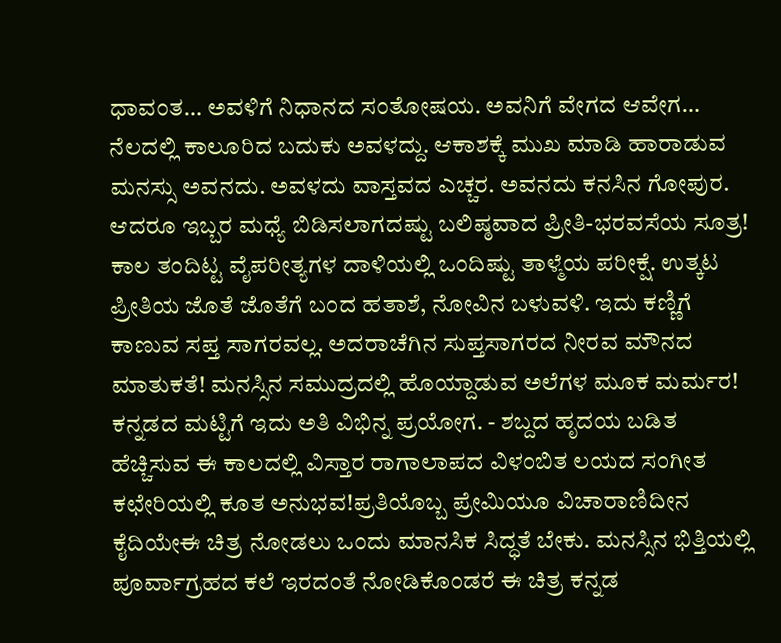ಧಾವಂತ… ಅವಳಿಗೆ ನಿಧಾನದ ಸಂತೋಷಯ. ಅವನಿಗೆ ವೇಗದ ಆವೇಗ… ನೆಲದಲ್ಲಿ ಕಾಲೂರಿದ ಬದುಕು ಅವಳದ್ದು. ಆಕಾಶಕ್ಕೆ ಮುಖ ಮಾಡಿ ಹಾರಾಡುವ ಮನಸ್ಸು ಅವನದು. ಅವಳದು ವಾಸ್ತವದ ಎಚ್ಚರ. ಅವನದು ಕನಸಿನ ಗೋಪುರ. ಆದರೂ ಇಬ್ಬರ ಮಧ್ಯೆ ಬಿಡಿಸಲಾಗದಷ್ಟು ಬಲಿಷ್ಠವಾದ ಪ್ರೀತಿ-ಭರವಸೆಯ ಸೂತ್ರ! ಕಾಲ ತಂದಿಟ್ಟ ವೈಪರೀತ್ಯಗಳ ದಾಳಿಯಲ್ಲಿ ಒಂದಿಷ್ಟು ತಾಳ್ಮೆಯ ಪರೀಕ್ಷೆ. ಉತ್ಕಟ ಪ್ರೀತಿಯ ಜೊತೆ ಜೊತೆಗೆ ಬಂದ ಹತಾಶೆ, ನೋವಿನ ಬಳುವಳಿ. ಇದು ಕಣ್ಣಿಗೆ ಕಾಣುವ ಸಪ್ತ ಸಾಗರವಲ್ಲ. ಅದರಾಚೆಗಿನ ಸುಪ್ತಸಾಗರದ ನೀರವ ಮೌನದ ಮಾತುಕತೆ! ಮನಸ್ಸಿನ ಸಮುದ್ರದಲ್ಲಿ ಹೊಯ್ದಾಡುವ ಅಲೆಗಳ ಮೂಕ ಮರ್ಮರ! ಕನ್ನಡದ ಮಟ್ಟಿಗೆ ಇದು ಅತಿ ವಿಭಿನ್ನ ಪ್ರಯೋಗ. - ಶಬ್ದದ ಹೃದಯ ಬಡಿತ ಹೆಚ್ಚಿಸುವ ಈ ಕಾಲದಲ್ಲಿ ವಿಸ್ತಾರ ರಾಗಾಲಾಪದ ವಿಳಂಬಿತ ಲಯದ ಸಂಗೀತ ಕಛೇರಿಯಲ್ಲಿ ಕೂತ ಅನುಭವ!ಪ್ರತಿಯೊಬ್ಬ ಪ್ರೇಮಿಯೂ ವಿಚಾರಾಣಿದೀನ ಕೈದಿಯೇಈ ಚಿತ್ರ ನೋಡಲು ಒಂದು ಮಾನಸಿಕ ಸಿದ್ಧತೆ ಬೇಕು. ಮನಸ್ಸಿನ ಭಿತ್ತಿಯಲ್ಲಿ ಪೂರ್ವಾಗ್ರಹದ ಕಲೆ ಇರದಂತೆ ನೋಡಿಕೊಂಡರೆ ಈ ಚಿತ್ರ ಕನ್ನಡ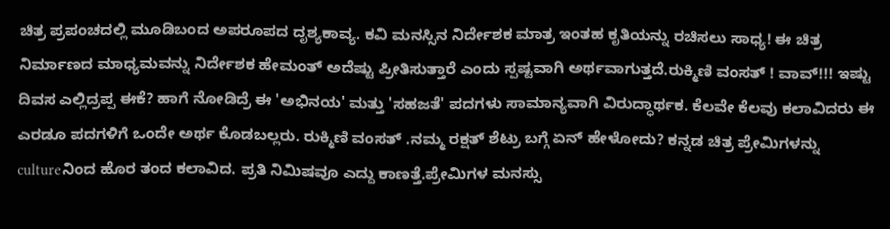ಚಿತ್ರ ಪ್ರಪಂಚದಲ್ಲಿ ಮೂಡಿಬಂದ ಅಪರೂಪದ ದೃಶ್ಯಕಾವ್ಯ. ಕವಿ ಮನಸ್ಸಿನ ನಿರ್ದೇಶಕ ಮಾತ್ರ ಇಂತಹ ಕೃತಿಯನ್ನು ರಚಿಸಲು ಸಾಧ್ಯ! ಈ ಚಿತ್ರ ನಿರ್ಮಾಣದ ಮಾಧ್ಯಮವನ್ನು ನಿರ್ದೇಶಕ ಹೇಮಂತ್ ಅದೆಷ್ಟು ಪ್ರೀತಿಸುತ್ತಾರೆ ಎಂದು ಸ್ಪಷ್ಟವಾಗಿ ಅರ್ಥವಾಗುತ್ತದೆ.ರುಕ್ಮಿಣಿ ವಂಸತ್ ! ವಾವ್!!! ಇಷ್ಟು ದಿವಸ ಎಲ್ಲಿದ್ರಪ್ಪ ಈಕೆ? ಹಾಗೆ ನೋಡಿದ್ರೆ ಈ 'ಅಭಿನಯ' ಮತ್ತು 'ಸಹಜತೆ' ಪದಗಳು ಸಾಮಾನ್ಯವಾಗಿ ವಿರುದ್ಧಾರ್ಥಕ. ಕೆಲವೇ ಕೆಲವು ಕಲಾವಿದರು ಈ ಎರಡೂ ಪದಗಳಿಗೆ ಒಂದೇ ಅರ್ಥ ಕೊಡಬಲ್ಲರು. ರುಕ್ಮಿಣಿ ವಂಸತ್ .ನಮ್ಮ ರಕ್ಷತ್ ಶೆಟ್ರು ಬಗ್ಗೆ ಏನ್ ಹೇಳೋದು? ಕನ್ನಡ ಚಿತ್ರ ಪ್ರೇಮಿಗಳನ್ನು cultureನಿಂದ ಹೊರ ತಂದ ಕಲಾವಿದ. ಪ್ರತಿ ನಿಮಿಷವೂ ಎದ್ದು ಕಾಣತ್ತೆ.ಪ್ರೇಮಿಗಳ ಮನಸ್ಸು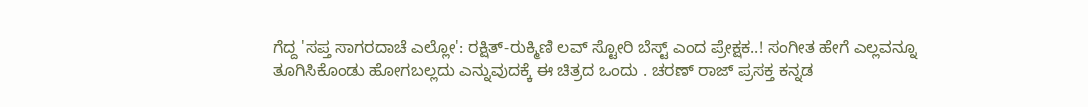ಗೆದ್ದ 'ಸಪ್ತ ಸಾಗರದಾಚೆ ಎಲ್ಲೋ': ರಕ್ಷಿತ್-ರುಕ್ಮಿಣಿ ಲವ್ ಸ್ಟೋರಿ ಬೆಸ್ಟ್ ಎಂದ ಪ್ರೇಕ್ಷಕ..! ಸಂಗೀತ ಹೇಗೆ ಎಲ್ಲವನ್ನೂ ತೂಗಿಸಿಕೊಂಡು ಹೋಗಬಲ್ಲದು ಎನ್ನುವುದಕ್ಕೆ ಈ ಚಿತ್ರದ ಒಂದು . ಚರಣ್ ರಾಜ್ ಪ್ರಸಕ್ತ ಕನ್ನಡ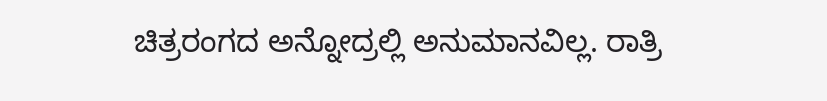ಚಿತ್ರರಂಗದ ಅನ್ನೋದ್ರಲ್ಲಿ ಅನುಮಾನವಿಲ್ಲ. ರಾತ್ರಿ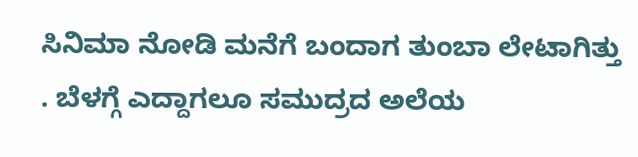ಸಿನಿಮಾ ನೋಡಿ ಮನೆಗೆ ಬಂದಾಗ ತುಂಬಾ ಲೇಟಾಗಿತ್ತು . ಬೆಳಗ್ಗೆ ಎದ್ದಾಗಲೂ ಸಮುದ್ರದ ಅಲೆಯ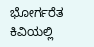ಭೋರ್ಗರೆತ ಕಿವಿಯಲ್ಲಿ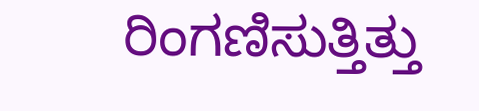ರಿಂಗಣಿಸುತ್ತಿತ್ತು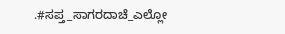.#ಸಪ್ತ_ಸಾಗರದಾಚೆ_ಎಲ್ಲೋ